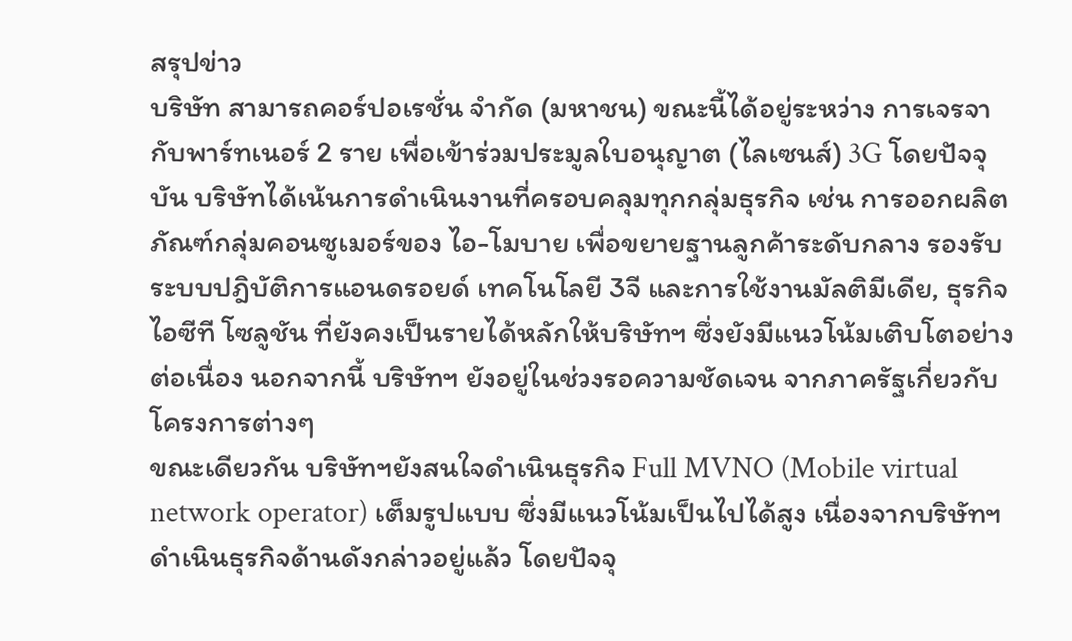สรุปข่าว
บริษัท สามารถคอร์ปอเรชั่น จำกัด (มหาชน) ขณะนี้ได้อยู่ระหว่าง การเจรจากับพาร์ทเนอร์ 2 ราย เพื่อเข้าร่วมประมูลใบอนุญาต (ไลเซนส์) 3G โดยปัจจุบัน บริษัทได้เน้นการดำเนินงานที่ครอบคลุมทุกกลุ่มธุรกิจ เช่น การออกผลิตภัณฑ์กลุ่มคอนซูเมอร์ของ ไอ-โมบาย เพื่อขยายฐานลูกค้าระดับกลาง รองรับระบบปฎิบัติการแอนดรอยด์ เทคโนโลยี 3จี และการใช้งานมัลติมีเดีย, ธุรกิจไอซีที โซลูชัน ที่ยังคงเป็นรายได้หลักให้บริษัทฯ ซึ่งยังมีแนวโน้มเติบโตอย่างต่อเนื่อง นอกจากนี้ บริษัทฯ ยังอยู่ในช่วงรอความชัดเจน จากภาครัฐเกี่ยวกับโครงการต่างๆ
ขณะเดียวกัน บริษัทฯยังสนใจดำเนินธุรกิจ Full MVNO (Mobile virtual network operator) เต็มรูปแบบ ซึ่งมีแนวโน้มเป็นไปได้สูง เนื่องจากบริษัทฯดำเนินธุรกิจด้านดังกล่าวอยู่แล้ว โดยปัจจุ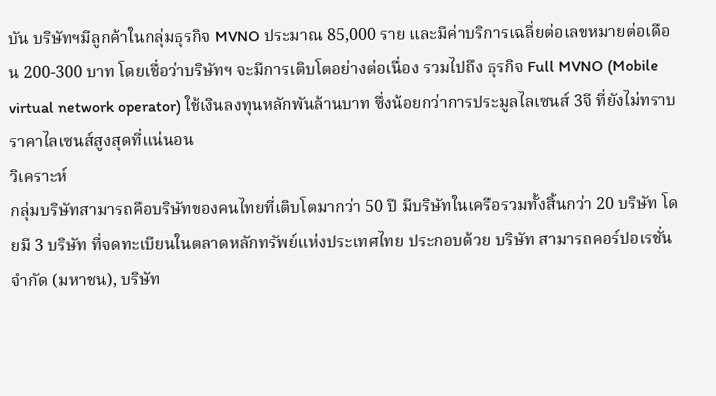บัน บริษัทฯมีลูกค้าในกลุ่มธุรกิจ MVNO ประมาณ 85,000 ราย และมีค่าบริการเฉลี่ยต่อเลขหมายต่อเดือน 200-300 บาท โดยเชื่อว่าบริษัทฯ จะมีการเติบโตอย่างต่อเนื่อง รวมไปถึง ธุรกิจ Full MVNO (Mobile virtual network operator) ใช้เงินลงทุนหลักพันล้านบาท ซึ่งน้อยกว่าการประมูลไลเซนส์ 3จี ที่ยังไม่ทราบราคาไลเซนส์สูงสุดที่แน่นอน
วิเคราะห์
กลุ่มบริษัทสามารถคือบริษัทของคนไทยที่เติบโตมากว่า 50 ปี มีบริษัทในเครือรวมทั้งสิ้นกว่า 20 บริษัท โดยมี 3 บริษัท ที่จดทะเบียนในตลาดหลักทรัพย์แห่งประเทศไทย ประกอบด้วย บริษัท สามารถคอร์ปอเรชั่น จำกัด (มหาชน), บริษัท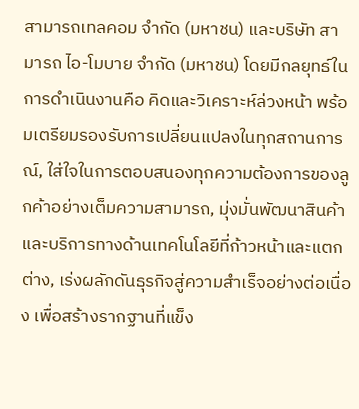สามารถเทลคอม จำกัด (มหาชน) และบริษัท สามารถ ไอ-โมบาย จำกัด (มหาชน) โดยมีกลยุทธ์ในการดำเนินงานคือ คิดและวิเคราะห์ล่วงหน้า พร้อมเตรียมรองรับการเปลี่ยนแปลงในทุกสถานการณ์, ใส่ใจในการตอบสนองทุกความต้องการของลูกค้าอย่างเต็มความสามารถ, มุ่งมั่นพัฒนาสินค้าและบริการทางด้านเทคโนโลยีที่ก้าวหน้าและแตกต่าง, เร่งผลักดันธุรกิจสู่ความสำเร็จอย่างต่อเนื่อง เพื่อสร้างรากฐานที่แข็ง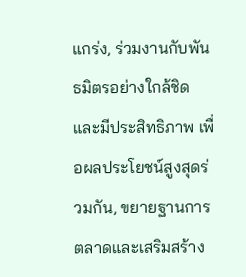แกร่ง, ร่วมงานกับพันธมิตรอย่างใกล้ชิดและมีประสิทธิภาพ เพื่อผลประโยชน์สูงสุดร่วมกัน, ขยายฐานการตลาดและเสริมสร้าง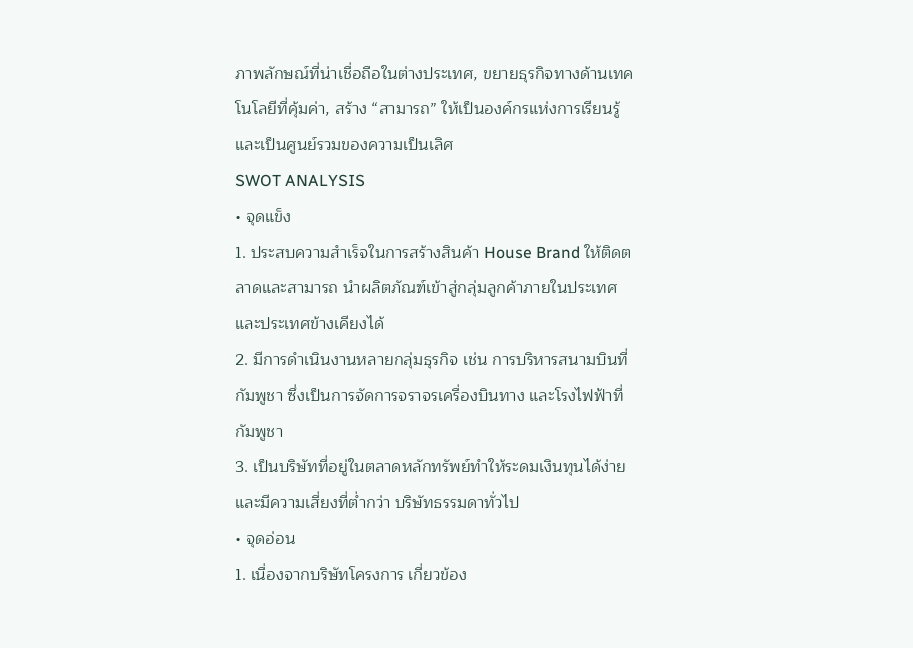ภาพลักษณ์ที่น่าเชื่อถือในต่างประเทศ, ขยายธุรกิจทางด้านเทคโนโลยีที่คุ้มค่า, สร้าง “สามารถ” ให้เป็นองค์กรแห่งการเรียนรู้ และเป็นศูนย์รวมของความเป็นเลิศ
SWOT ANALYSIS
• จุดแข็ง
1. ประสบความสำเร็จในการสร้างสินค้า House Brand ให้ติดตลาดและสามารถ นำผลิตภัณฑ์เข้าสู่กลุ่มลูกค้าภายในประเทศและประเทศข้างเคียงได้
2. มีการดำเนินงานหลายกลุ่มธุรกิจ เช่น การบริหารสนามบินที่กัมพูชา ซึ่งเป็นการจัดการจราจรเครื่องบินทาง และโรงไฟฟ้าที่กัมพูชา
3. เป็นบริษัทที่อยู่ในตลาดหลักทรัพย์ทำให้ระดมเงินทุนได้ง่าย และมีความเสี่ยงที่ต่ำกว่า บริษัทธรรมดาทั่วไป
• จุดอ่อน
1. เนื่องจากบริษัทโครงการ เกี่ยวข้อง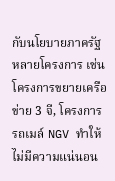กับนโยบายภาครัฐหลายโครงการ เช่น โครงการขยายเครือข่าย 3 จี, โครงการรถเมล์ NGV ทำให้ไม่มีความแน่นอน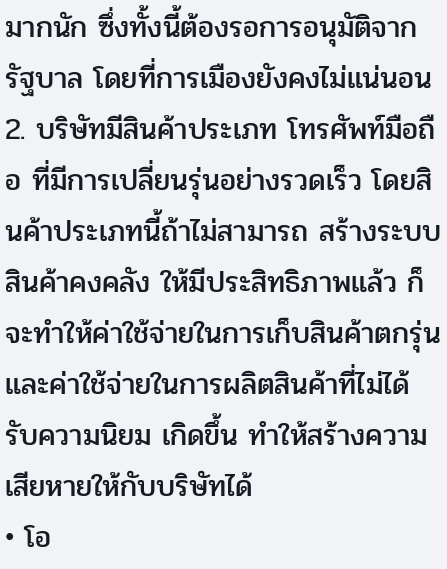มากนัก ซึ่งทั้งนี้ต้องรอการอนุมัติจากรัฐบาล โดยที่การเมืองยังคงไม่แน่นอน
2. บริษัทมีสินค้าประเภท โทรศัพท์มือถือ ที่มีการเปลี่ยนรุ่นอย่างรวดเร็ว โดยสินค้าประเภทนี้ถ้าไม่สามารถ สร้างระบบสินค้าคงคลัง ให้มีประสิทธิภาพแล้ว ก็จะทำให้ค่าใช้จ่ายในการเก็บสินค้าตกรุ่น และค่าใช้จ่ายในการผลิตสินค้าที่ไม่ได้รับความนิยม เกิดขึ้น ทำให้สร้างความเสียหายให้กับบริษัทได้
• โอ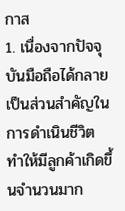กาส
1. เนื่องจากปัจจุบันมือถือได้กลายเป็นส่วนสำคัญในการดำเนินชีวิต ทำให้มีลูกค้าเกิดขึ้นจำนวนมาก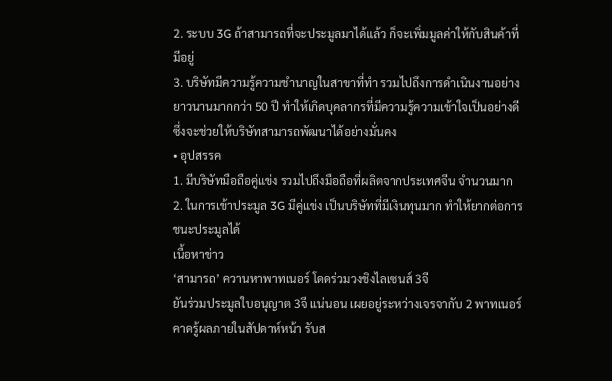2. ระบบ 3G ถ้าสามารถที่จะประมูลมาได้แล้ว ก็จะเพิ่มมูลค่าให้กับสินค้าที่มีอยู่
3. บริษัทมีความรู้ความชำนาญในสาขาที่ทำ รวมไปถึงการดำเนินงานอย่างยาวนานมากกว่า 50 ปี ทำให้เกิดบุคลากรที่มีความรู้ความเข้าใจเป็นอย่างดี ซึ่งจะช่วยให้บริษัทสามารถพัฒนาได้อย่างมั่นคง
• อุปสรรค
1. มีบริษัทมือถือคู่แข่ง รวมไปถึงมือถือที่ผลิตจากประเทศจีน จำนวนมาก
2. ในการเข้าประมูล 3G มีคู่แข่ง เป็นบริษัทที่มีเงินทุนมาก ทำให้ยากต่อการชนะประมูลได้
เนื้อหาข่าว
‘สามารถ’ ควานหาพาทเนอร์ โดดร่วมวงชิงไลเซนส์ 3จี
ยันร่วมประมูลใบอนุญาต 3จี แน่นอน เผยอยู่ระหว่างเจรจากับ 2 พาทเนอร์ คาดรู้ผลภายในสัปดาห์หน้า รับส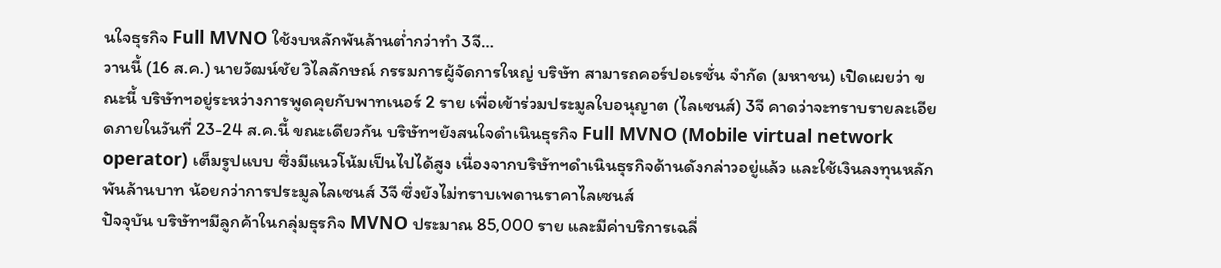นใจธุรกิจ Full MVNO ใช้งบหลักพันล้านต่ำกว่าทำ 3จี…
วานนี้ (16 ส.ค.) นายวัฒน์ชัย วิไลลักษณ์ กรรมการผู้จัดการใหญ่ บริษัท สามารถคอร์ปอเรชั่น จำกัด (มหาชน) เปิดเผยว่า ขณะนี้ บริษัทฯอยู่ระหว่างการพูดคุยกับพาทเนอร์ 2 ราย เพื่อเข้าร่วมประมูลใบอนุญาต (ไลเซนส์) 3จี คาดว่าจะทราบรายละเอียดภายในวันที่ 23-24 ส.ค.นี้ ขณะเดียวกัน บริษัทฯยังสนใจดำเนินธุรกิจ Full MVNO (Mobile virtual network operator) เต็มรูปแบบ ซึ่งมีแนวโน้มเป็นไปได้สูง เนื่องจากบริษัทฯดำเนินธุรกิจด้านดังกล่าวอยู่แล้ว และใช้เงินลงทุนหลักพันล้านบาท น้อยกว่าการประมูลไลเซนส์ 3จี ซึ่งยังไม่ทราบเพดานราคาไลเซนส์
ปัจจุบัน บริษัทฯมีลูกค้าในกลุ่มธุรกิจ MVNO ประมาณ 85,000 ราย และมีค่าบริการเฉลี่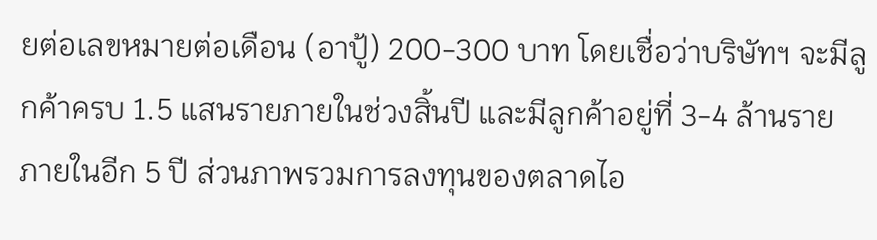ยต่อเลขหมายต่อเดือน (อาปู้) 200-300 บาท โดยเชื่อว่าบริษัทฯ จะมีลูกค้าครบ 1.5 แสนรายภายในช่วงสิ้นปี และมีลูกค้าอยู่ที่ 3-4 ล้านราย ภายในอีก 5 ปี ส่วนภาพรวมการลงทุนของตลาดไอ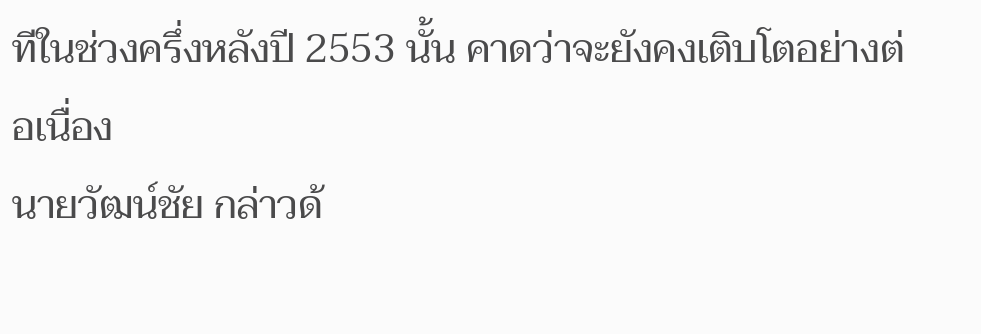ทีในช่วงครึ่งหลังปี 2553 นั้น คาดว่าจะยังคงเติบโตอย่างต่อเนื่อง
นายวัฒน์ชัย กล่าวด้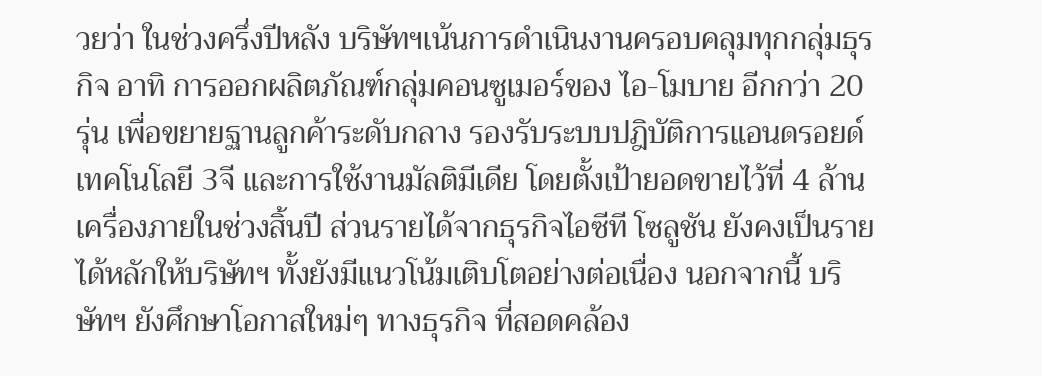วยว่า ในช่วงครึ่งปีหลัง บริษัทฯเน้นการดำเนินงานครอบคลุมทุกกลุ่มธุรกิจ อาทิ การออกผลิตภัณฑ์กลุ่มคอนซูเมอร์ของ ไอ-โมบาย อีกกว่า 20 รุ่น เพื่อขยายฐานลูกค้าระดับกลาง รองรับระบบปฎิบัติการแอนดรอยด์ เทคโนโลยี 3จี และการใช้งานมัลติมีเดีย โดยตั้งเป้ายอดขายไว้ที่ 4 ล้านเครื่องภายในช่วงสิ้นปี ส่วนรายได้จากธุรกิจไอซีที โซลูชัน ยังคงเป็นรายได้หลักให้บริษัทฯ ทั้งยังมีแนวโน้มเติบโตอย่างต่อเนื่อง นอกจากนี้ บริษัทฯ ยังศึกษาโอกาสใหม่ๆ ทางธุรกิจ ที่สอดคล้อง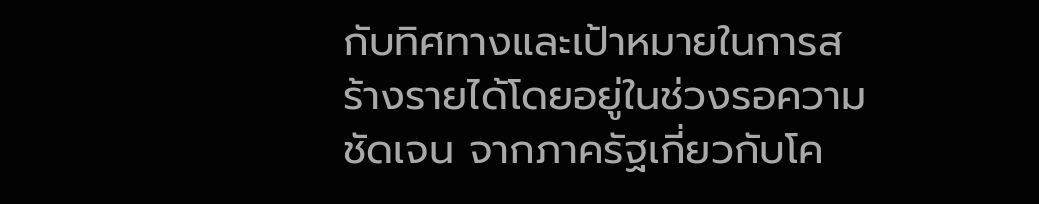กับทิศทางและเป้าหมายในการสร้างรายได้โดยอยู่ในช่วงรอความชัดเจน จากภาครัฐเกี่ยวกับโค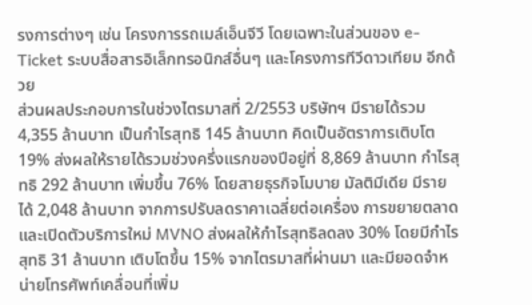รงการต่างๆ เช่น โครงการรถเมล์เอ็นจีวี โดยเฉพาะในส่วนของ e-Ticket ระบบสื่อสารอิเล็กทรอนิกส์อื่นๆ และโครงการทีวีดาวเทียม อีกด้วย
ส่วนผลประกอบการในช่วงไตรมาสที่ 2/2553 บริษัทฯ มีรายได้รวม 4,355 ล้านบาท เป็นกำไรสุทธิ 145 ล้านบาท คิดเป็นอัตราการเติบโต 19% ส่งผลให้รายได้รวมช่วงครึ่งแรกของปีอยู่ที่ 8,869 ล้านบาท กำไรสุทธิ 292 ล้านบาท เพิ่มขึ้น 76% โดยสายธุรกิจโมบาย มัลติมีเดีย มีรายได้ 2,048 ล้านบาท จากการปรับลดราคาเฉลี่ยต่อเครื่อง การขยายตลาดและเปิดตัวบริการใหม่ MVNO ส่งผลให้กำไรสุทธิลดลง 30% โดยมีกำไรสุทธิ 31 ล้านบาท เติบโตขึ้น 15% จากไตรมาสที่ผ่านมา และมียอดจำหน่ายโทรศัพท์เคลื่อนที่เพิ่ม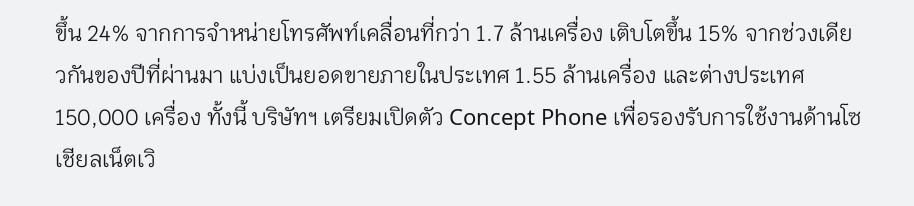ขึ้น 24% จากการจำหน่ายโทรศัพท์เคลื่อนที่กว่า 1.7 ล้านเครื่อง เติบโตขึ้น 15% จากช่วงเดียวกันของปีที่ผ่านมา แบ่งเป็นยอดขายภายในประเทศ 1.55 ล้านเครื่อง และต่างประเทศ 150,000 เครื่อง ทั้งนี้ บริษัทฯ เตรียมเปิดตัว Concept Phone เพื่อรองรับการใช้งานด้านโซเชียลเน็ตเวิ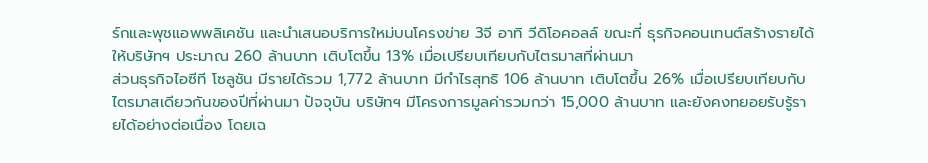ร์กและพุชแอพพลิเคชัน และนำเสนอบริการใหม่บนโครงข่าย 3จี อาทิ วีดิโอคอลล์ ขณะที่ ธุรกิจคอนเทนต์สร้างรายได้ให้บริษัทฯ ประมาณ 260 ล้านบาท เติบโตขึ้น 13% เมื่อเปรียบเทียบกับไตรมาสที่ผ่านมา
ส่วนธุรกิจไอซีที โซลูชัน มีรายได้รวม 1,772 ล้านบาท มีกำไรสุทธิ 106 ล้านบาท เติบโตขึ้น 26% เมื่อเปรียบเทียบกับไตรมาสเดียวกันของปีที่ผ่านมา ปัจจุบัน บริษัทฯ มีโครงการมูลค่ารวมกว่า 15,000 ล้านบาท และยังคงทยอยรับรู้รายได้อย่างต่อเนื่อง โดยเฉ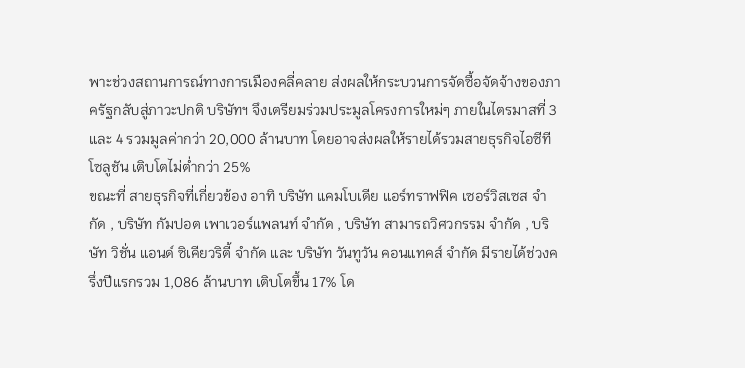พาะช่วงสถานการณ์ทางการเมืองคลี่คลาย ส่งผลให้กระบวนการจัดซื้อจัดจ้างของภาครัฐกลับสู่ภาวะปกติ บริษัทฯ จึงเตรียมร่วมประมูลโครงการใหม่ๆ ภายในไตรมาสที่ 3 และ 4 รวมมูลค่ากว่า 20,000 ล้านบาท โดยอาจส่งผลให้รายได้รวมสายธุรกิจไอซีที โซลูชัน เติบโตไม่ต่ำกว่า 25%
ขณะที่ สายธุรกิจที่เกี่ยวข้อง อาทิ บริษัท แคมโบเดีย แอร์ทราฟฟิค เซอร์วิสเซส จำกัด , บริษัท กัมปอต เพาเวอร์แพลนท์ จำกัด , บริษัท สามารถวิศวกรรม จำกัด , บริษัท วิชั่น แอนด์ ซิเคียวริตี้ จำกัด และ บริษัท วันทูวัน คอนแทคส์ จำกัด มีรายได้ช่วงครึ่งปีแรกรวม 1,086 ล้านบาท เติบโตขึ้น 17% โด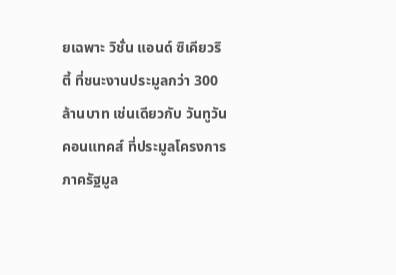ยเฉพาะ วิชั่น แอนด์ ซิเคียวริตี้ ที่ชนะงานประมูลกว่า 300 ล้านบาท เช่นเดียวกับ วันทูวัน คอนแทคส์ ที่ประมูลโครงการภาครัฐมูล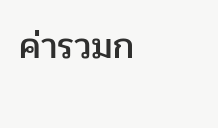ค่ารวมก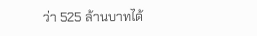ว่า 525 ล้านบาทได้